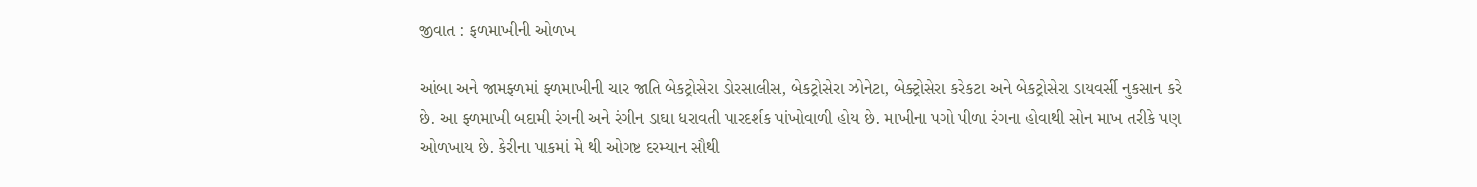જીવાત : ફળમાખીની ઓળખ

આંબા અને જામફ્ળમાં ફ્ળમાખીની ચાર જાતિ બેકટ્રોસેરા ડોરસાલીસ, બેકટ્રોસેરા ઝોનેટા, બેક્ટ્રોસેરા કરેકટા અને બેકટ્રોસેરા ડાયવર્સી નુકસાન કરે છે. આ ફ્ળમાખી બદામી રંગની અને રંગીન ડાઘા ધરાવતી પારદર્શક પાંખોવાળી હોય છે. માખીના પગો પીળા રંગના હોવાથી સોન માખ તરીકે પણ ઓળખાય છે. કેરીના પાકમાં મે થી ઓગષ્ટ દરમ્યાન સૌથી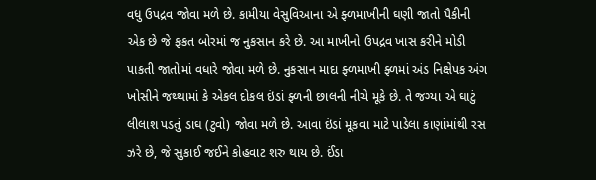વધુ ઉપદ્રવ જોવા મળે છે. કામીયા વેસુવિઆના એ ફ્ળમાખીની ઘણી જાતો પૈકીની એક છે જે ફકત બોરમાં જ નુકસાન કરે છે. આ માખીનો ઉપદ્રવ ખાસ કરીને મોડી પાકતી જાતોમાં વધારે જોવા મળે છે. નુકસાન માદા ફ્ળમાખી ફ્ળમાં અંડ નિક્ષેપક અંગ ખોસીને જથ્થામાં કે એકલ દોકલ ઇંડાં ફ્ળની છાલની નીચે મૂકે છે. તે જગ્યા એ ઘાટું લીલાશ પડતું ડાઘ (ટુવો) જોવા મળે છે. આવા ઇંડાં મૂકવા માટે પાડેલા કાણાંમાંથી રસ ઝરે છે, જે સુકાઈ જઈને કોહવાટ શરુ થાય છે. ઈંડા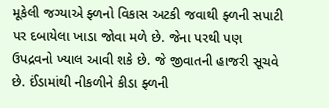મૂકેલી જગ્યાએ ફ્ળનો વિકાસ અટકી જવાથી ફ્ળની સપાટી પર દબાયેલા ખાડા જોવા મળે છે. જેના પરથી પણ ઉપદ્રવનો ખ્યાલ આવી શકે છે. જે જીવાતની હાજરી સૂચવે છે. ઈંડામાંથી નીકળીને કીડા ફ્ળની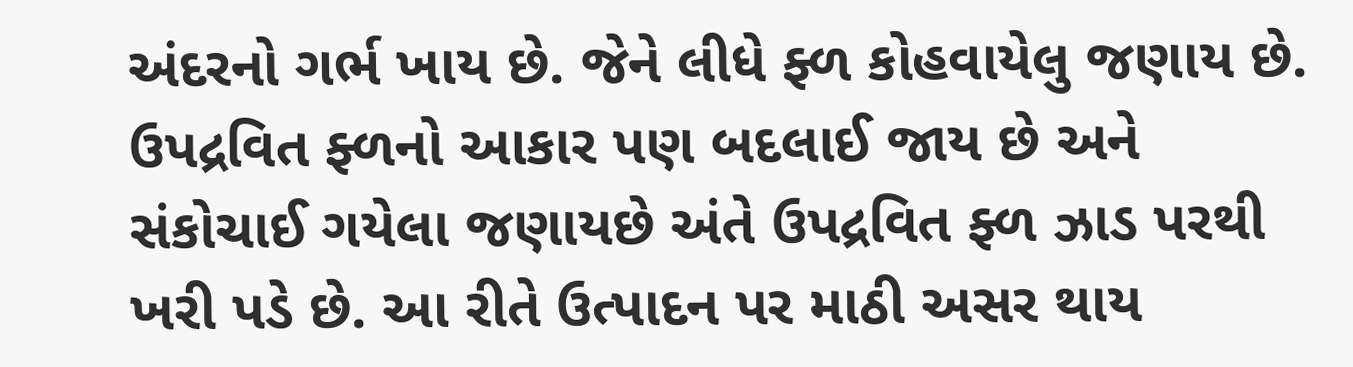અંદરનો ગર્ભ ખાય છે. જેને લીધે ફ્ળ કોહવાયેલુ જણાય છે. ઉપદ્રવિત ફ્ળનો આકાર પણ બદલાઈ જાય છે અને સંકોચાઈ ગયેલા જણાયછે અંતે ઉપદ્રવિત ફ્ળ ઝાડ પરથી ખરી પડે છે. આ રીતે ઉત્પાદન પર માઠી અસર થાય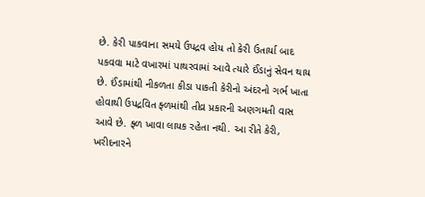છે. કેરી પાકવાના સમયે ઉપદ્રવ હોય તો કેરી ઉતાર્યા બાદ પકવવા માટે વખારમાં પાથરવામાં આવે ત્યારે ઈંડાનું સેવન થાય છે. ઈંડામાંથી નીકળતા કીડા પાકતી કેરીનો અંદરનો ગર્ભ ખાતા હોવાથી ઉપદ્રવિત ફ્ળમાંથી તીવ્ર પ્રકારની અણગમતી વાસ આવે છે. ફ્ળ ખાવા લાયક રહેતા નથી. આ રીતે કેરી, ખરીદનારને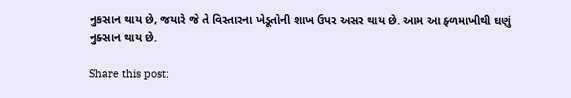નુકસાન થાય છે, જયારે જે તે વિસ્તારના ખેડૂતોની શાખ ઉપર અસર થાય છે. આમ આ ફ્ળમાખીથી ઘણું નુક્સાન થાય છે.

Share this post: